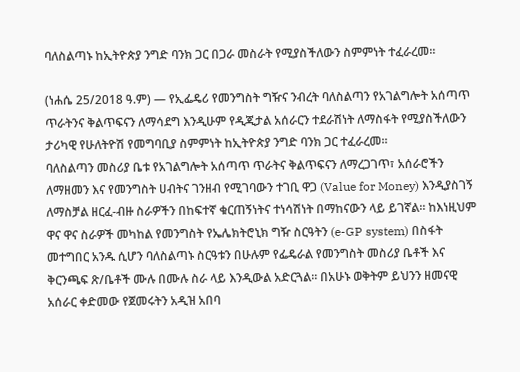ባለስልጣኑ ከኢትዮጵያ ንግድ ባንክ ጋር በጋራ መስራት የሚያስችለውን ስምምነት ተፈራረመ።

(ነሐሴ 25/2018 ዓ.ም) — የኢፌዴሪ የመንግስት ግዥና ንብረት ባለስልጣን የአገልግሎት አሰጣጥ ጥራትንና ቅልጥፍናን ለማሳደግ እንዲሁም የዲጂታል አሰራርን ተደራሽነት ለማስፋት የሚያስችለውን ታሪካዊ የሁለትዮሽ የመግባቢያ ስምምነት ከኢትዮጵያ ንግድ ባንክ ጋር ተፈራረመ።
ባለስልጣን መስሪያ ቤቱ የአገልግሎት አሰጣጥ ጥራትና ቅልጥፍናን ለማረጋገጥ፣ አሰራሮችን ለማዘመን እና የመንግስት ሀብትና ገንዘብ የሚገባውን ተገቢ ዋጋ (Value for Money) እንዲያስገኝ ለማስቻል ዘርፈ-ብዙ ስራዎችን በከፍተኛ ቁርጠኝነትና ተነሳሽነት በማከናውን ላይ ይገኛል። ከእነዚህም ዋና ዋና ስራዎች መካከል የመንግስት የኤሌክትሮኒክ ግዥ ስርዓትን (e-GP system) በስፋት መተግበር አንዱ ሲሆን ባለስልጣኑ ስርዓቱን በሁሉም የፌዴራል የመንግስት መስሪያ ቤቶች እና ቅርንጫፍ ጽ/ቤቶች ሙሉ በሙሉ ስራ ላይ እንዲውል አድርጓል። በአሁኑ ወቅትም ይህንን ዘመናዊ አሰራር ቀድመው የጀመሩትን አዲዝ አበባ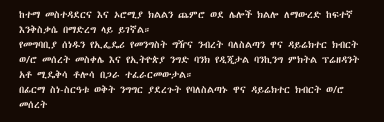ከተማ መስተዳደርና እና ኦሮሚያ ክልልን ጨምሮ ወደ ሌሎች ክልሎ ለማውረድ ከፍተኛ እንቅስቃሴ በማድረግ ላይ ይገኛል።
የመግባቢያ ሰነዱን የኢፌዴሪ የመንግስት ግዥና ንብረት ባለስልጣን ዋና ዳይሬክተር ክብርት ወ/ሮ መሰረት መስቀሌ እና የኢትዮጵያ ንግድ ባንክ የዲጂታል ባንኪንግ ምክትል ፕሬዘዳንት አቶ ሚዴቅሳ ቶሎሳ በጋራ ተፈራርመውታል።
በፊርማ ስነ-ስርዓቱ ወቅት ንግግር ያደረጉት የባለስልጣኑ ዋና ዳይሬክተር ክብርት ወ/ሮ መሰረት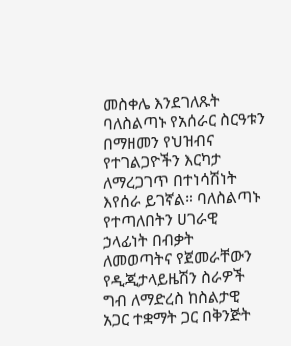መስቀሌ እንደገለጹት ባለስልጣኑ የአሰራር ስርዓቱን በማዘመን የህዝብና የተገልጋዮችን እርካታ ለማረጋገጥ በተነሳሽነት እየሰራ ይገኛል። ባለስልጣኑ የተጣለበትን ሀገራዊ ኃላፊነት በብቃት ለመወጣትና የጀመራቸውን የዲጂታላይዜሽን ስራዎች ግብ ለማድረስ ከስልታዊ አጋር ተቋማት ጋር በቅንጅት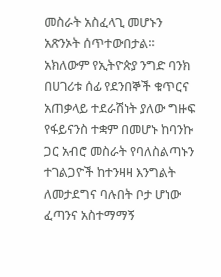መስራት አስፈላጊ መሆኑን አጽንኦት ሰጥተውበታል።
አክለውም የኢትዮጵያ ንግድ ባንክ በሀገሪቱ ሰፊ የደንበኞች ቁጥርና አጠቃላይ ተደራሽነት ያለው ግዙፍ የፋይናንስ ተቋም በመሆኑ ከባንኩ ጋር አብሮ መስራት የባለስልጣኑን ተገልጋዮች ከተንዛዛ እንግልት ለመታደግና ባሉበት ቦታ ሆነው ፈጣንና አስተማማኝ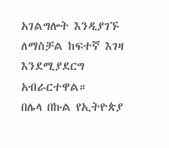አገልግሎት እንዲያገኙ ለማስቻል ከፍተኛ እገዛ እንደሚያደርግ አብራርተዋል።
በሌላ በኩል የኢትዮጵያ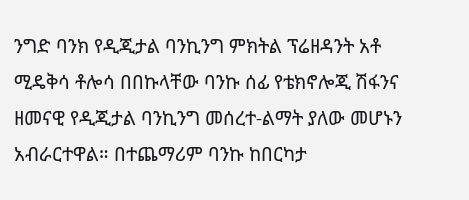ንግድ ባንክ የዲጂታል ባንኪንግ ምክትል ፕሬዘዳንት አቶ ሚዴቅሳ ቶሎሳ በበኩላቸው ባንኩ ሰፊ የቴክኖሎጂ ሽፋንና ዘመናዊ የዲጂታል ባንኪንግ መሰረተ-ልማት ያለው መሆኑን አብራርተዋል። በተጨማሪም ባንኩ ከበርካታ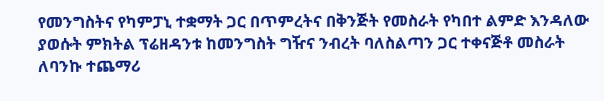የመንግስትና የካምፓኒ ተቋማት ጋር በጥምረትና በቅንጅት የመስራት የካበተ ልምድ እንዳለው ያወሱት ምክትል ፕሬዘዳንቱ ከመንግስት ግዥና ንብረት ባለስልጣን ጋር ተቀናጅቶ መስራት ለባንኩ ተጨማሪ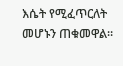እሴት የሚፈጥርለት መሆኑን ጠቁመዋል።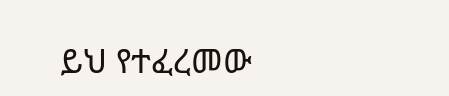ይህ የተፈረመው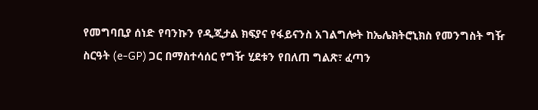የመግባቢያ ሰነድ የባንኩን የዲጂታል ክፍያና የፋይናንስ አገልግሎት ከኤሌክትሮኒክስ የመንግስት ግዥ ስርዓት (e-GP) ጋር በማስተሳሰር የግዥ ሂደቱን የበለጠ ግልጽ፣ ፈጣን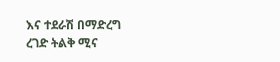እና ተደራሽ በማድረግ ረገድ ትልቅ ሚና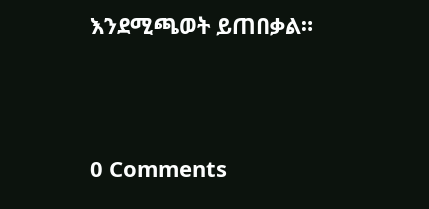እንደሚጫወት ይጠበቃል።




0 Comments